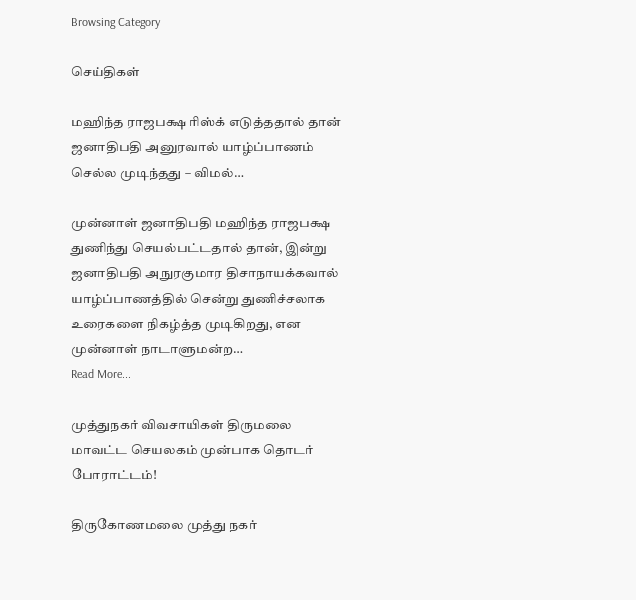Browsing Category

செய்திகள்

மஹிந்த ராஜபக்ஷ ரிஸ்க் எடுத்ததால் தான் ஜனாதிபதி அனுரவால் யாழ்ப்பாணம் செல்ல முடிந்தது – விமல்…

முன்னாள் ஜனாதிபதி மஹிந்த ராஜபக்ஷ துணிந்து செயல்பட்டதால் தான், இன்று ஜனாதிபதி அநுரகுமார திசாநாயக்கவால் யாழ்ப்பாணத்தில் சென்று துணிச்சலாக உரைகளை நிகழ்த்த முடிகிறது, என முன்னாள் நாடாளுமன்ற…
Read More...

முத்துநகர் விவசாயிகள் திருமலை மாவட்ட செயலகம் முன்பாக தொடர் போராட்டம்!

திருகோணமலை முத்து நகர்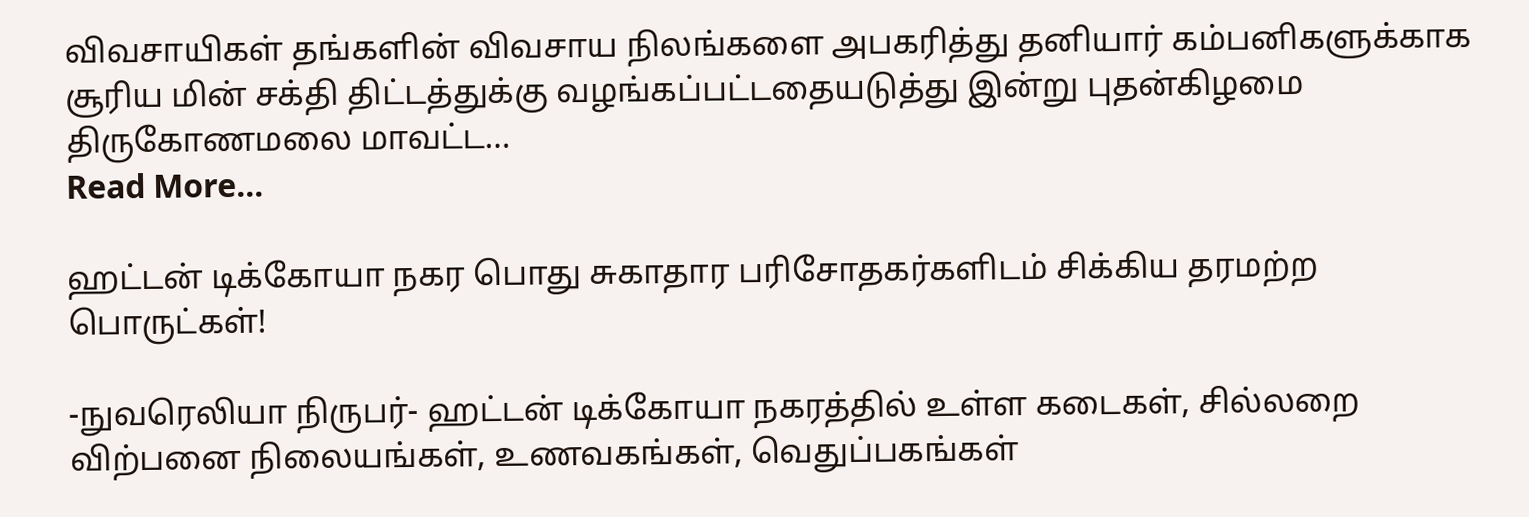விவசாயிகள் தங்களின் விவசாய நிலங்களை அபகரித்து தனியார் கம்பனிகளுக்காக சூரிய மின் சக்தி திட்டத்துக்கு வழங்கப்பட்டதையடுத்து இன்று புதன்கிழமை திருகோணமலை மாவட்ட…
Read More...

ஹட்டன் டிக்கோயா நகர பொது சுகாதார பரிசோதகர்களிடம் சிக்கிய தரமற்ற பொருட்கள்!

-நுவரெலியா நிருபர்- ஹட்டன் டிக்கோயா நகரத்தில் உள்ள கடைகள், சில்லறை விற்பனை நிலையங்கள், உணவகங்கள், வெதுப்பகங்கள்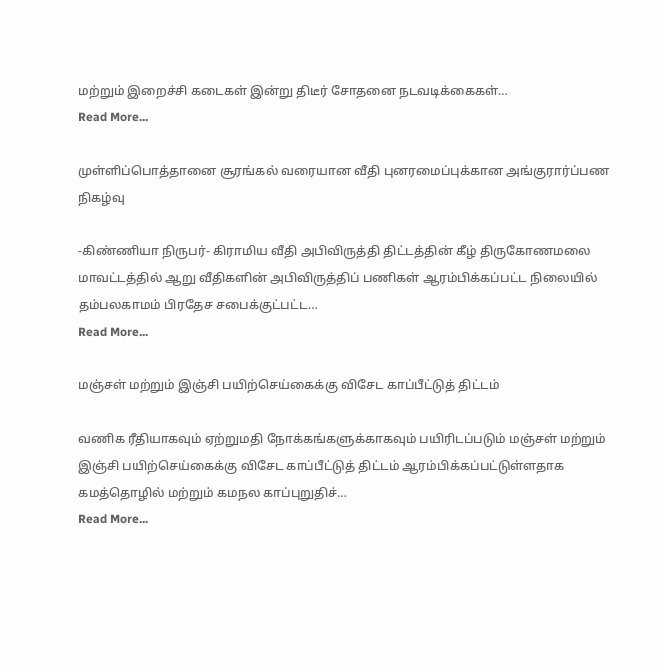மற்றும் இறைச்சி கடைகள் இன்று திடீர் சோதனை நடவடிக்கைகள்…
Read More...

முள்ளிப்பொத்தானை சூரங்கல் வரையான வீதி புனரமைப்புக்கான அங்குரார்ப்பண நிகழ்வு

-கிண்ணியா நிருபர்- கிராமிய வீதி அபிவிருத்தி திட்டத்தின் கீழ் திருகோணமலை மாவட்டத்தில் ஆறு வீதிகளின் அபிவிருத்திப் பணிகள் ஆரம்பிக்கப்பட்ட நிலையில் தம்பலகாமம் பிரதேச சபைக்குட்பட்ட…
Read More...

மஞ்சள் மற்றும் இஞ்சி பயிற்செய்கைக்கு விசேட காப்பீட்டுத் திட்டம்

வணிக ரீதியாகவும் ஏற்றுமதி நோக்கங்களுக்காகவும் பயிரிடப்படும் மஞ்சள் மற்றும் இஞ்சி பயிற்செய்கைக்கு விசேட காப்பீட்டுத் திட்டம் ஆரம்பிக்கப்பட்டுள்ளதாக கமத்தொழில் மற்றும் கமநல காப்புறுதிச்…
Read More...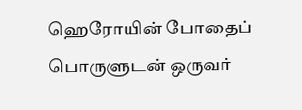ஹெரோயின் போதைப் பொருளுடன் ஒருவர்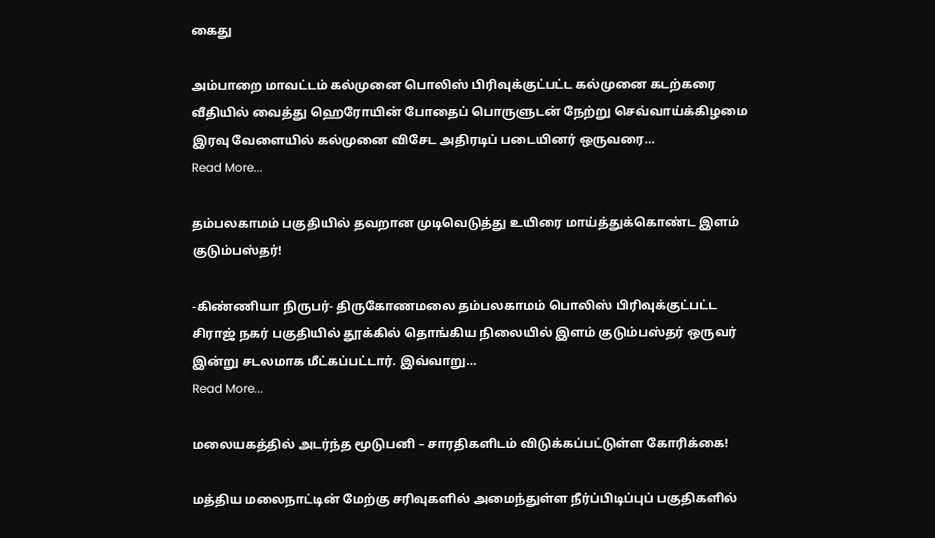கைது

அம்பாறை மாவட்டம் கல்முனை பொலிஸ் பிரிவுக்குட்பட்ட கல்முனை கடற்கரை வீதியில் வைத்து ஹெரோயின் போதைப் பொருளுடன் நேற்று செவ்வாய்க்கிழமை இரவு வேளையில் கல்முனை விசேட அதிரடிப் படையினர் ஒருவரை…
Read More...

தம்பலகாமம் பகுதியில் தவறான முடிவெடுத்து உயிரை மாய்த்துக்கொண்ட இளம் குடும்பஸ்தர்!

-கிண்ணியா நிருபர்- திருகோணமலை தம்பலகாமம் பொலிஸ் பிரிவுக்குட்பட்ட சிராஜ் நகர் பகுதியில் தூக்கில் தொங்கிய நிலையில் இளம் குடும்பஸ்தர் ஒருவர் இன்று சடலமாக மீட்கப்பட்டார். இவ்வாறு…
Read More...

மலையகத்தில் அடர்ந்த மூடுபனி – சாரதிகளிடம் விடுக்கப்பட்டுள்ள கோரிக்கை!

மத்திய மலைநாட்டின் மேற்கு சரிவுகளில் அமைந்துள்ள நீர்ப்பிடிப்புப் பகுதிகளில்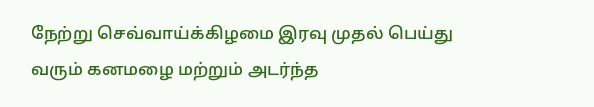நேற்று செவ்வாய்க்கிழமை இரவு முதல் பெய்து வரும் கனமழை மற்றும் அடர்ந்த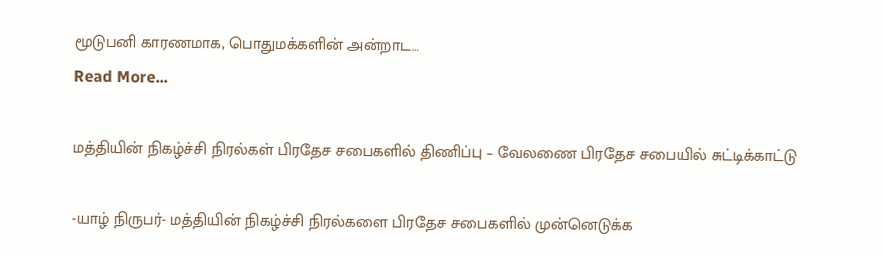மூடுபனி காரணமாக, பொதுமக்களின் அன்றாட…
Read More...

மத்தியின் நிகழ்ச்சி நிரல்கள் பிரதேச சபைகளில் திணிப்பு – வேலணை பிரதேச சபையில் சுட்டிக்காட்டு

-யாழ் நிருபர்- மத்தியின் நிகழ்ச்சி நிரல்களை பிரதேச சபைகளில் முன்னெடுக்க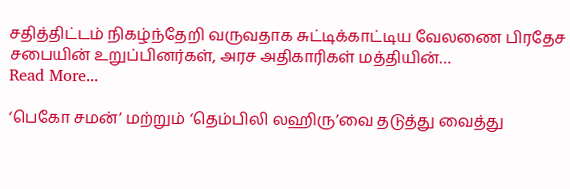சதித்திட்டம் நிகழ்ந்தேறி வருவதாக சுட்டிக்காட்டிய வேலணை பிரதேச சபையின் உறுப்பினர்கள், அரச அதிகாரிகள் மத்தியின்…
Read More...

‘பெகோ சமன்’ மற்றும் ‘தெம்பிலி லஹிரு’வை தடுத்து வைத்து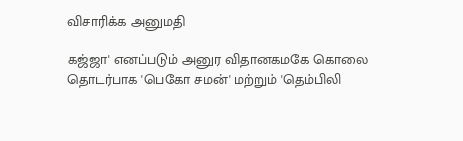விசாரிக்க அனுமதி

கஜ்ஜா' எனப்படும் அனுர விதானகமகே கொலை தொடர்பாக 'பெகோ சமன்' மற்றும் 'தெம்பிலி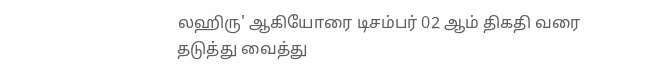லஹிரு' ஆகியோரை டிசம்பர் 02 ஆம் திகதி வரை தடுத்து வைத்து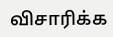விசாரிக்க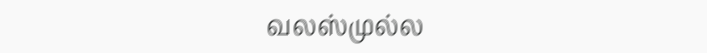வலஸ்முல்ல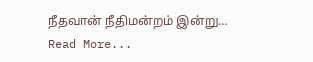நீதவான் நீதிமன்றம் இன்று…
Read More...